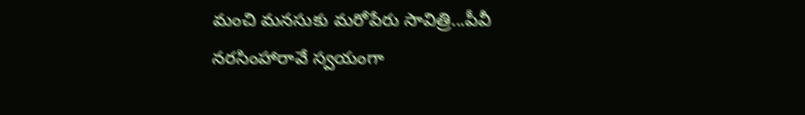మంచి మనసుకు మరోపేరు సావిత్రి...పీవీ నరసింహారావే స్వయంగా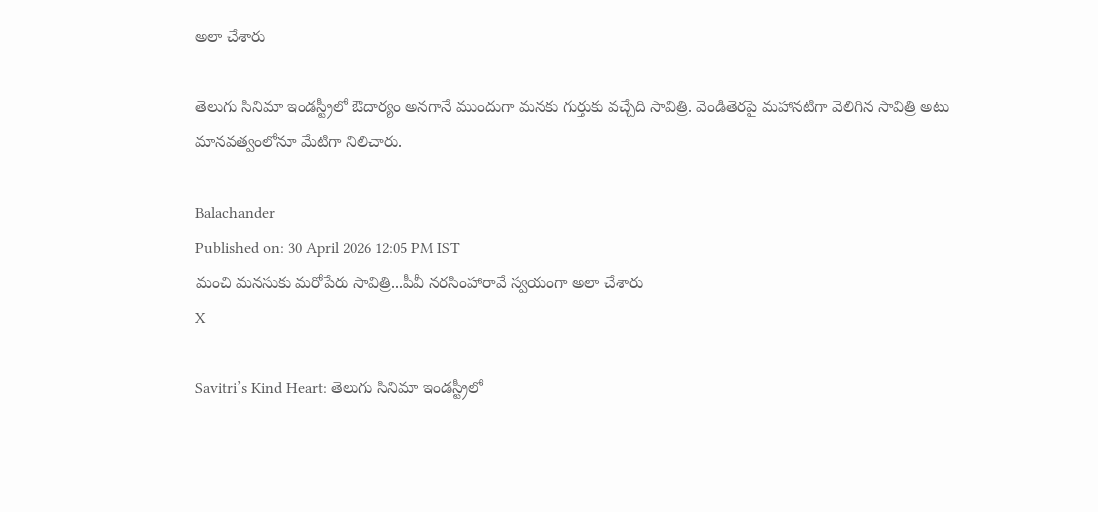అలా చేశారు

తెలుగు సినిమా ఇండస్ట్రీలో ఔదార్యం అనగానే ముందుగా మనకు గుర్తుకు వచ్చేది సావిత్రి. వెండితెరపై మహానటిగా వెలిగిన సావిత్రి అటు మానవత్వంలోనూ మేటిగా నిలిచారు.

Balachander
Published on: 30 April 2026 12:05 PM IST
మంచి మనసుకు మరోపేరు సావిత్రి...పీవీ నరసింహారావే స్వయంగా అలా చేశారు
X

Savitri’s Kind Heart: తెలుగు సినిమా ఇండస్ట్రీలో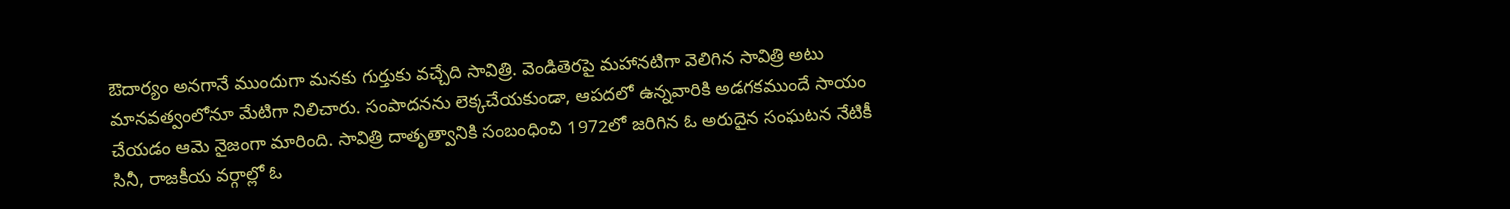ఔదార్యం అనగానే ముందుగా మనకు గుర్తుకు వచ్చేది సావిత్రి. వెండితెరపై మహానటిగా వెలిగిన సావిత్రి అటు మానవత్వంలోనూ మేటిగా నిలిచారు. సంపాదనను లెక్కచేయకుండా, ఆపదలో ఉన్నవారికి అడగకముందే సాయం చేయడం ఆమె నైజంగా మారింది. సావిత్రి దాతృత్వానికి సంబంధించి 1972లో జరిగిన ఓ అరుదైన సంఘటన నేటికీ సినీ, రాజకీయ వర్గాల్లో ఓ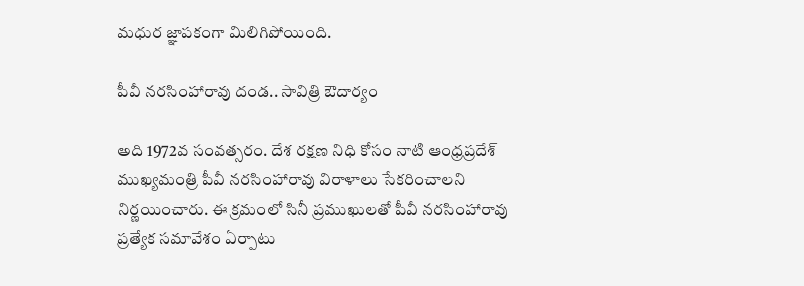మధుర జ్ఞాపకంగా మిలిగిపోయింది.

పీవీ నరసింహారావు దండ.. సావిత్రి ఔదార్యం

అది 1972వ సంవత్సరం. దేశ రక్షణ నిధి కోసం నాటి ఆంధ్రప్రదేశ్‌ ముఖ్యమంత్రి పీవీ నరసింహారావు విరాళాలు సేకరించాలని నిర్ణయించారు. ఈ క్రమంలో సినీ ప్రముఖులతో పీవీ నరసింహారావు ప్రత్యేక సమావేశం ఏర్పాటు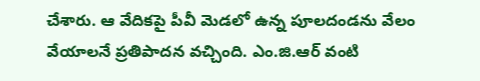చేశారు. ఆ వేదికపై పీవీ మెడలో ఉన్న పూలదండను వేలం వేయాలనే ప్రతిపాదన వచ్చింది. ఎం.జి.ఆర్ వంటి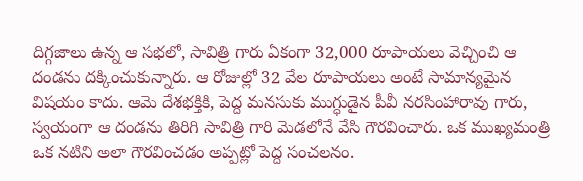దిగ్గజాలు ఉన్న ఆ సభలో, సావిత్రి గారు ఏకంగా 32,000 రూపాయలు వెచ్చించి ఆ దండను దక్కించుకున్నారు. ఆ రోజుల్లో 32 వేల రూపాయలు అంటే సామాన్యమైన విషయం కాదు. ఆమె దేశభక్తికి, పెద్ద మనసుకు ముగ్ధుడైన పీవీ నరసింహారావు గారు, స్వయంగా ఆ దండను తిరిగి సావిత్రి గారి మెడలోనే వేసి గౌరవించారు. ఒక ముఖ్యమంత్రి ఒక నటిని అలా గౌరవించడం అప్పట్లో పెద్ద సంచలనం.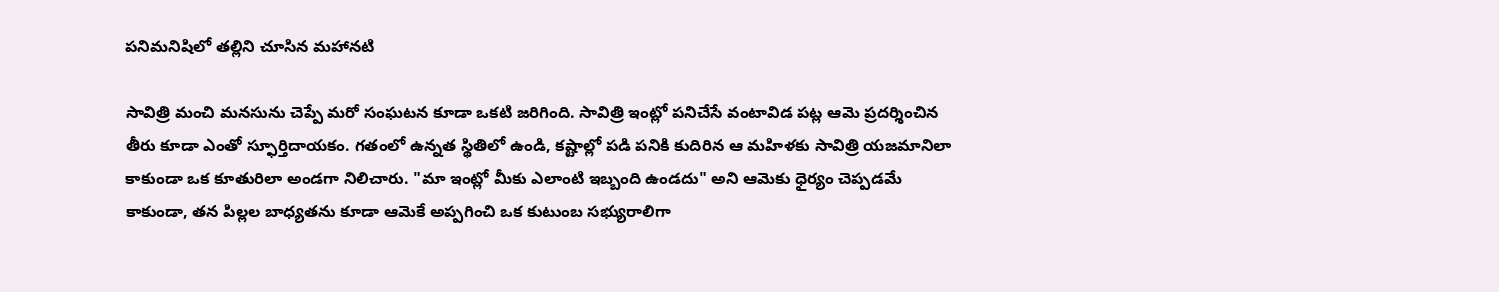పనిమనిషిలో తల్లిని చూసిన మహానటి

సావిత్రి మంచి మనసును చెప్పే మరో సంఘటన కూడా ఒకటి జరిగింది. సావిత్రి ఇంట్లో పనిచేసే వంటావిడ పట్ల ఆమె ప్రదర్శించిన తీరు కూడా ఎంతో స్ఫూర్తిదాయకం. గతంలో ఉన్నత స్థితిలో ఉండి, కష్టాల్లో పడి పనికి కుదిరిన ఆ మహిళకు సావిత్రి యజమానిలా కాకుండా ఒక కూతురిలా అండగా నిలిచారు. "మా ఇంట్లో మీకు ఎలాంటి ఇబ్బంది ఉండదు" అని ఆమెకు ధైర్యం చెప్పడమే కాకుండా, తన పిల్లల బాధ్యతను కూడా ఆమెకే అప్పగించి ఒక కుటుంబ సభ్యురాలిగా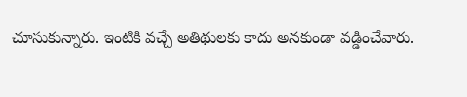చూసుకున్నారు. ఇంటికి వచ్చే అతిథులకు కాదు అనకుండా వడ్డించేవారు.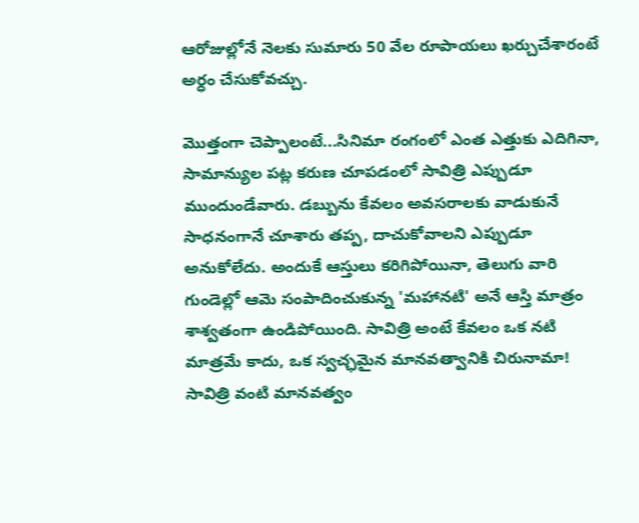ఆరోజుల్లోనే నెలకు సుమారు 50 వేల రూపాయలు ఖర్చుచేశారంటే అర్ధం చేసుకోవచ్చు.

మొత్తంగా చెప్పాలంటే...సినిమా రంగంలో ఎంత ఎత్తుకు ఎదిగినా, సామాన్యుల పట్ల కరుణ చూపడంలో సావిత్రి ఎప్పుడూ ముందుండేవారు. డబ్బును కేవలం అవసరాలకు వాడుకునే సాధనంగానే చూశారు తప్ప, దాచుకోవాలని ఎప్పుడూ అనుకోలేదు. అందుకే ఆస్తులు కరిగిపోయినా, తెలుగు వారి గుండెల్లో ఆమె సంపాదించుకున్న 'మహానటి' అనే ఆస్తి మాత్రం శాశ్వతంగా ఉండిపోయింది. సావిత్రి అంటే కేవలం ఒక నటి మాత్రమే కాదు, ఒక స్వచ్ఛమైన మానవత్వానికి చిరునామా! సావిత్రి వంటి మానవత్వం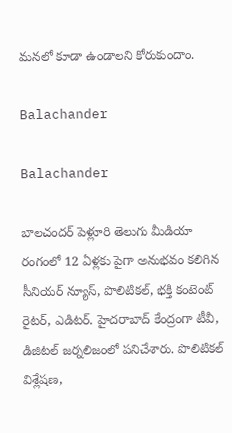మనలో కూడా ఉండాలని కోరుకుందాం.

Balachander

Balachander

బాలచందర్ పెళ్లూరి తెలుగు మీడియా రంగంలో 12 ఏళ్లకు పైగా అనుభవం కలిగిన సీనియర్ న్యూస్, పొలిటికల్, భక్తి కంటెంట్ రైటర్, ఎడిటర్. హైదరాబాద్ కేంద్రంగా టీవీ, డిజిటల్ జర్నలిజంలో పనిచేశారు. పొలిటికల్ విశ్లేషణ,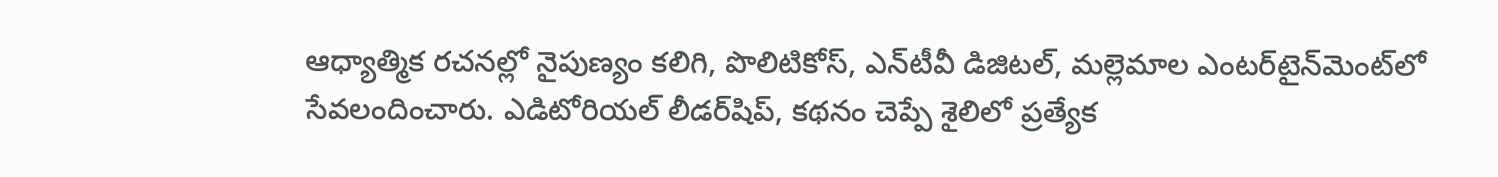ఆధ్యాత్మిక రచనల్లో నైపుణ్యం కలిగి, పొలిటికోస్, ఎన్‌టీవీ డిజిటల్, మల్లెమాల ఎంటర్‌టైన్‌మెంట్‌లో సేవలందించారు. ఎడిటోరియల్ లీడర్‌షిప్, కథనం చెప్పే శైలిలో ప్రత్యేక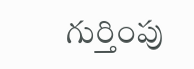గుర్తింపు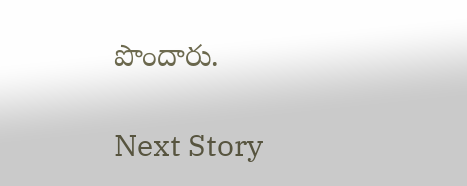పొందారు.

Next Story